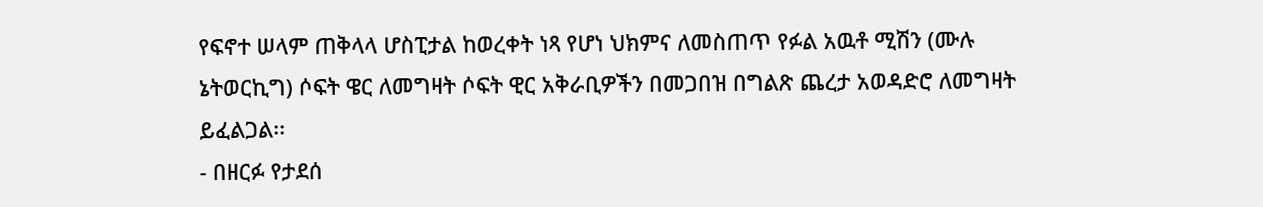የፍኖተ ሠላም ጠቅላላ ሆስፒታል ከወረቀት ነጻ የሆነ ህክምና ለመስጠጥ የፉል አዉቶ ሚሽን (ሙሉ ኔትወርኪግ) ሶፍት ዌር ለመግዛት ሶፍት ዊር አቅራቢዎችን በመጋበዝ በግልጽ ጨረታ አወዳድሮ ለመግዛት ይፈልጋል፡፡
- በዘርፉ የታደሰ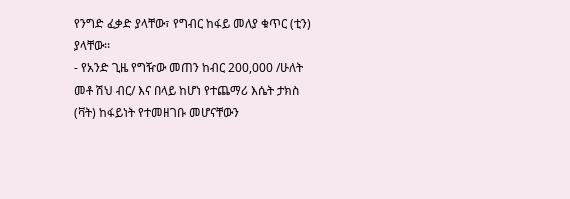የንግድ ፈቃድ ያላቸው፣ የግብር ከፋይ መለያ ቁጥር (ቲን) ያላቸው፡፡
- የአንድ ጊዜ የግዥው መጠን ከብር 200,000 /ሁለት መቶ ሽህ ብር/ እና በላይ ከሆነ የተጨማሪ እሴት ታክስ (ቫት) ከፋይነት የተመዘገቡ መሆናቸውን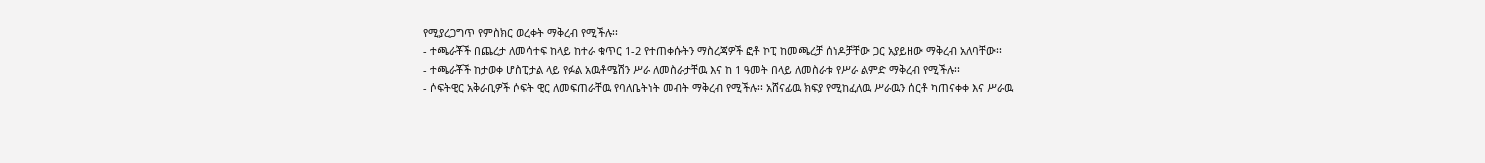የሚያረጋግጥ የምስክር ወረቀት ማቅረብ የሚችሉ፡፡
- ተጫራቾች በጨረታ ለመሳተፍ ከላይ ከተራ ቁጥር 1-2 የተጠቀሱትን ማስረጃዎች ፎቶ ኮፒ ከመጫረቻ ሰነዶቻቸው ጋር አያይዘው ማቅረብ አለባቸው፡፡
- ተጫራቾች ከታወቀ ሆስፒታል ላይ የፉል አዉቶሜሽን ሥራ ለመስራታቸዉ እና ከ 1 ዓመት በላይ ለመስራቱ የሥራ ልምድ ማቅረብ የሚችሉ፡፡
- ሶፍትዊር አቅራቢዎች ሶፍት ዊር ለመፍጠራቸዉ የባለቤትነት መብት ማቅረብ የሚችሉ፡፡ አሸናፊዉ ክፍያ የሚከፈለዉ ሥራዉን ሰርቶ ካጠናቀቀ እና ሥራዉ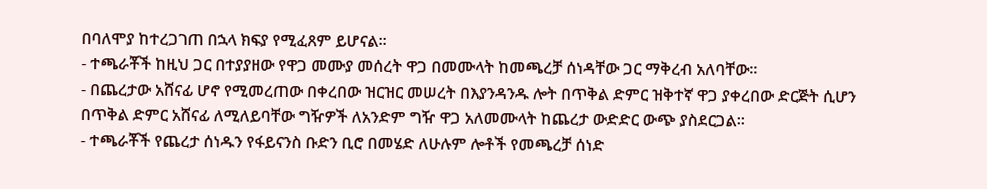በባለሞያ ከተረጋገጠ በኋላ ክፍያ የሚፈጸም ይሆናል፡፡
- ተጫራቾች ከዚህ ጋር በተያያዘው የዋጋ መሙያ መሰረት ዋጋ በመሙላት ከመጫረቻ ሰነዳቸው ጋር ማቅረብ አለባቸው፡፡
- በጨረታው አሸናፊ ሆኖ የሚመረጠው በቀረበው ዝርዝር መሠረት በእያንዳንዱ ሎት በጥቅል ድምር ዝቅተኛ ዋጋ ያቀረበው ድርጅት ሲሆን በጥቅል ድምር አሸናፊ ለሚለይባቸው ግዥዎች ለአንድም ግዥ ዋጋ አለመሙላት ከጨረታ ውድድር ውጭ ያስደርጋል፡፡
- ተጫራቾች የጨረታ ሰነዱን የፋይናንስ ቡድን ቢሮ በመሄድ ለሁሉም ሎቶች የመጫረቻ ሰነድ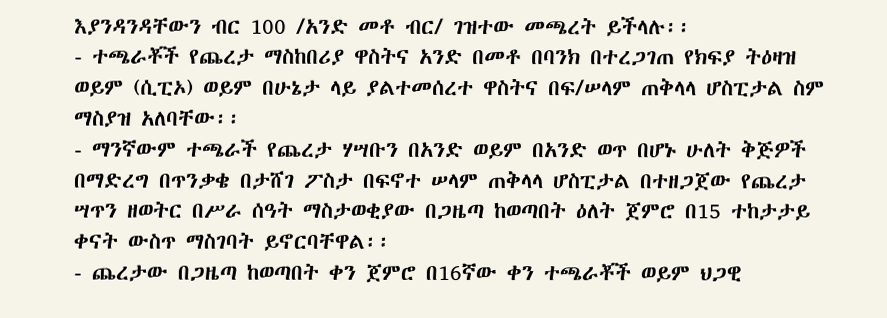እያንዳንዳቸውን ብር 100 /አንድ መቶ ብር/ ገዝተው መጫረት ይችላሉ፡፡
- ተጫራቾች የጨረታ ማስከበሪያ ዋስትና አንድ በመቶ በባንክ በተረጋገጠ የክፍያ ትዕዛዝ ወይም (ሲፒኦ) ወይም በሁኔታ ላይ ያልተመሰረተ ዋስትና በፍ/ሠላም ጠቅላላ ሆስፒታል ስም ማስያዝ አለባቸው፡፡
- ማንኛውም ተጫራች የጨረታ ሃሣቡን በአንድ ወይም በአንድ ወጥ በሆኑ ሁለት ቅጅዎች በማድረግ በጥንቃቄ በታሸገ ፖስታ በፍኖተ ሠላም ጠቅላላ ሆስፒታል በተዘጋጀው የጨረታ ሣጥን ዘወትር በሥራ ሰዓት ማስታወቂያው በጋዜጣ ከወጣበት ዕለት ጀምሮ በ15 ተከታታይ ቀናት ውስጥ ማስገባት ይኖርባቸዋል፡፡
- ጨረታው በጋዜጣ ከወጣበት ቀን ጀምሮ በ16ኛው ቀን ተጫራቾች ወይም ህጋዊ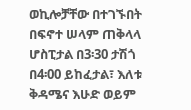ወኪሎቻቸው በተገኙበት በፍኖተ ሠላም ጠቅላላ ሆስፒታል በ3፡30 ታሽጎ በ4፡00 ይከፈታል፣ እለቱ ቅዳሜና እሁድ ወይም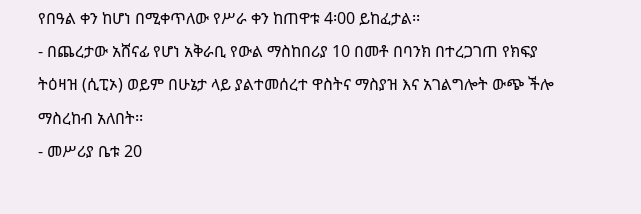የበዓል ቀን ከሆነ በሚቀጥለው የሥራ ቀን ከጠዋቱ 4፡00 ይከፈታል፡፡
- በጨረታው አሸናፊ የሆነ አቅራቢ የውል ማስከበሪያ 10 በመቶ በባንክ በተረጋገጠ የክፍያ ትዕዛዝ (ሲፒኦ) ወይም በሁኔታ ላይ ያልተመሰረተ ዋስትና ማስያዝ እና አገልግሎት ውጭ ችሎ ማስረከብ አለበት፡፡
- መሥሪያ ቤቱ 20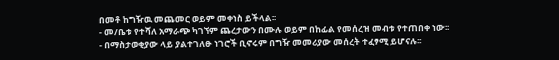በመቶ ከግዥዉ መጨመር ወይም መቀነስ ይችላል፡፡
- መ/ቤቱ የተሻለ አማራጭ ካገኘም ጨረታውን በሙሉ ወይም በከፊል የመሰረዝ መብቱ የተጠበቀ ነው፡፡
- በማስታወቂያው ላይ ያልተገለፁ ነገሮች ቢኖሩም በግዥ መመሪያው መሰረት ተፈፃሚ ይሆናሉ፡፡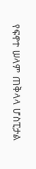የፍኖተ ሠላም ጠቅላላ ሆስፒታል